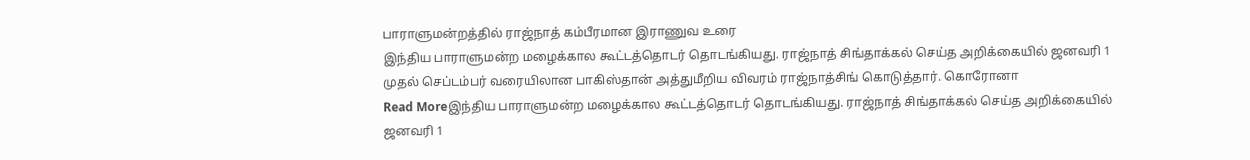பாராளுமன்றத்தில் ராஜ்நாத் கம்பீரமான இராணுவ உரை
இந்திய பாராளுமன்ற மழைக்கால கூட்டத்தொடர் தொடங்கியது. ராஜ்நாத் சிங்தாக்கல் செய்த அறிக்கையில் ஜனவரி 1 முதல் செப்டம்பர் வரையிலான பாகிஸ்தான் அத்துமீறிய விவரம் ராஜ்நாத்சிங் கொடுத்தார். கொரோனா
Read Moreஇந்திய பாராளுமன்ற மழைக்கால கூட்டத்தொடர் தொடங்கியது. ராஜ்நாத் சிங்தாக்கல் செய்த அறிக்கையில் ஜனவரி 1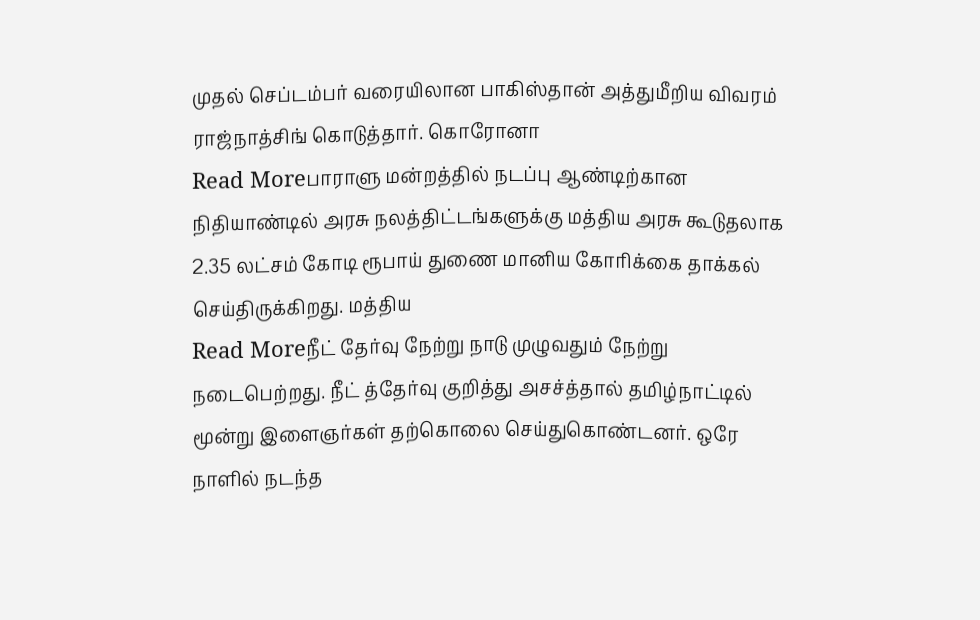முதல் செப்டம்பர் வரையிலான பாகிஸ்தான் அத்துமீறிய விவரம் ராஜ்நாத்சிங் கொடுத்தார். கொரோனா
Read Moreபாராளு மன்றத்தில் நடப்பு ஆண்டிற்கான நிதியாண்டில் அரசு நலத்திட்டங்களுக்கு மத்திய அரசு கூடுதலாக 2.35 லட்சம் கோடி ரூபாய் துணை மானிய கோரிக்கை தாக்கல் செய்திருக்கிறது. மத்திய
Read Moreநீட் தேர்வு நேற்று நாடு முழுவதும் நேற்று நடைபெற்றது. நீட் த்தேர்வு குறித்து அசச்த்தால் தமிழ்நாட்டில் மூன்று இளைஞர்கள் தற்கொலை செய்துகொண்டனர். ஒரே நாளில் நடந்த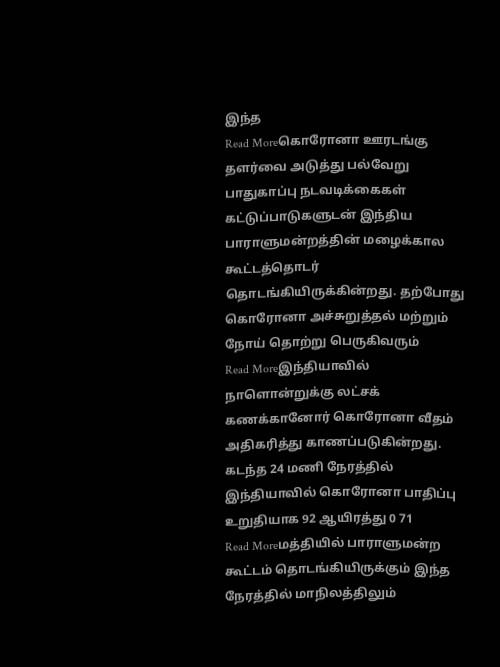இந்த
Read Moreகொரோனா ஊரடங்கு தளர்வை அடுத்து பல்வேறு பாதுகாப்பு நடவடிக்கைகள் கட்டுப்பாடுகளுடன் இந்திய பாராளுமன்றத்தின் மழைக்கால கூட்டத்தொடர் தொடங்கியிருக்கின்றது. தற்போது கொரோனா அச்சுறுத்தல் மற்றும் நோய் தொற்று பெருகிவரும்
Read Moreஇந்தியாவில் நாளொன்றுக்கு லட்சக் கணக்கானோர் கொரோனா வீதம் அதிகரித்து காணப்படுகின்றது. கடந்த 24 மணி நேரத்தில் இந்தியாவில் கொரோனா பாதிப்பு உறுதியாக 92 ஆயிரத்து 0 71
Read Moreமத்தியில் பாராளுமன்ற கூட்டம் தொடங்கியிருக்கும் இந்த நேரத்தில் மாநிலத்திலும்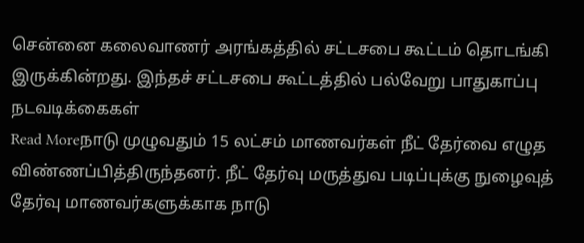சென்னை கலைவாணர் அரங்கத்தில் சட்டசபை கூட்டம் தொடங்கி இருக்கின்றது. இந்தச் சட்டசபை கூட்டத்தில் பல்வேறு பாதுகாப்பு நடவடிக்கைகள்
Read Moreநாடு முழுவதும் 15 லட்சம் மாணவர்கள் நீட் தேர்வை எழுத விண்ணப்பித்திருந்தனர். நீட் தேர்வு மருத்துவ படிப்புக்கு நுழைவுத் தேர்வு மாணவர்களுக்காக நாடு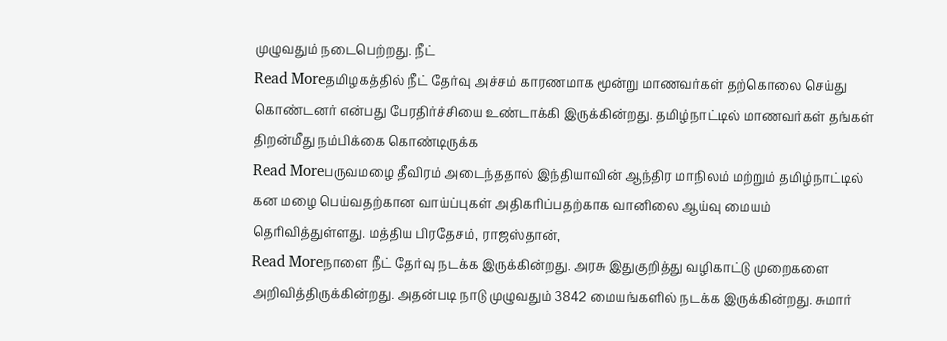முழுவதும் நடைபெற்றது. நீட்
Read Moreதமிழகத்தில் நீட் தேர்வு அச்சம் காரணமாக மூன்று மாணவர்கள் தற்கொலை செய்து கொண்டனர் என்பது பேரதிர்ச்சியை உண்டாக்கி இருக்கின்றது. தமிழ்நாட்டில் மாணவர்கள் தங்கள் திறன்மீது நம்பிக்கை கொண்டிருக்க
Read Moreபருவமழை தீவிரம் அடைந்ததால் இந்தியாவின் ஆந்திர மாநிலம் மற்றும் தமிழ்நாட்டில் கன மழை பெய்வதற்கான வாய்ப்புகள் அதிகரிப்பதற்காக வானிலை ஆய்வு மையம் தெரிவித்துள்ளது. மத்திய பிரதேசம், ராஜஸ்தான்,
Read Moreநாளை நீட் தேர்வு நடக்க இருக்கின்றது. அரசு இதுகுறித்து வழிகாட்டு முறைகளை அறிவித்திருக்கின்றது. அதன்படி நாடு முழுவதும் 3842 மையங்களில் நடக்க இருக்கின்றது. சுமார்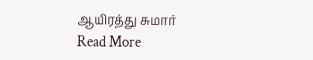ஆயிரத்து சுமார்
Read More